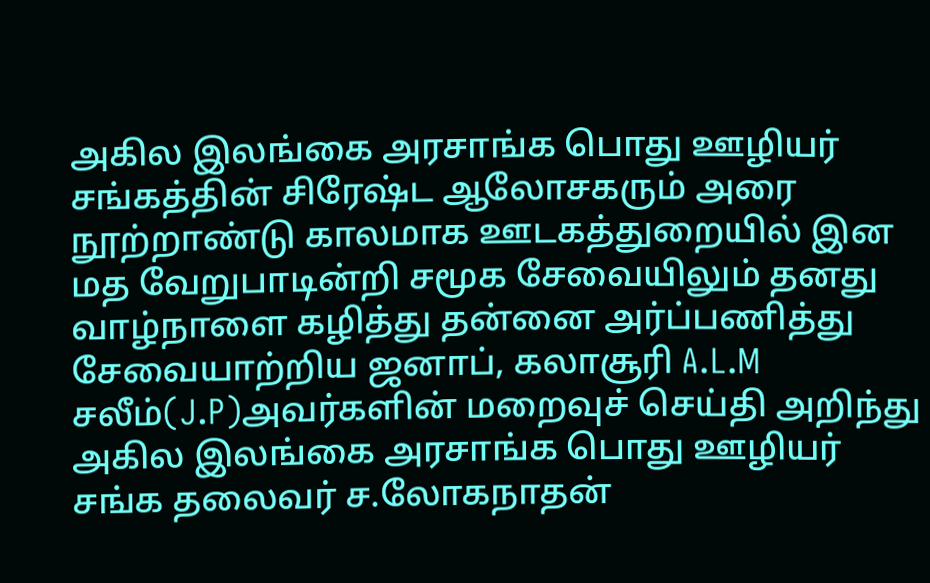அகில இலங்கை அரசாங்க பொது ஊழியர் சங்கத்தின் சிரேஷ்ட ஆலோசகரும் அரை நூற்றாண்டு காலமாக ஊடகத்துறையில் இன மத வேறுபாடின்றி சமூக சேவையிலும் தனது வாழ்நாளை கழித்து தன்னை அர்ப்பணித்து சேவையாற்றிய ஜனாப், கலாசூரி A.L.M சலீம்(J.P)அவர்களின் மறைவுச் செய்தி அறிந்து அகில இலங்கை அரசாங்க பொது ஊழியர் சங்க தலைவர் ச.லோகநாதன்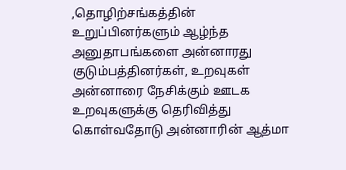,தொழிற்சங்கத்தின் உறுப்பினர்களும் ஆழ்ந்த அனுதாபங்களை அன்னாரது குடும்பத்தினர்கள், உறவுகள் அன்னாரை நேசிக்கும் ஊடக உறவுகளுக்கு தெரிவித்து கொள்வதோடு அன்னாரின் ஆத்மா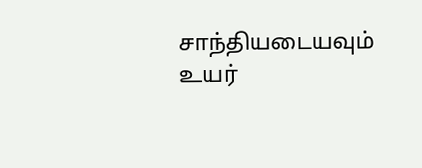சாந்தியடையவும் உயர்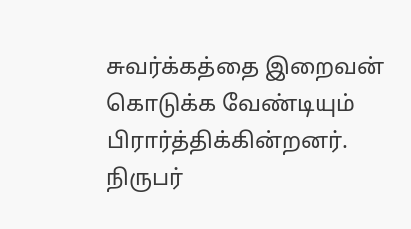சுவர்க்கத்தை இறைவன் கொடுக்க வேண்டியும் பிரார்த்திக்கின்றனர்.
நிருபர்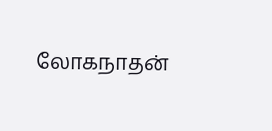லோகநாதன்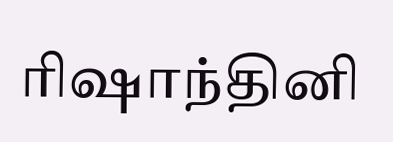ரிஷாந்தினி